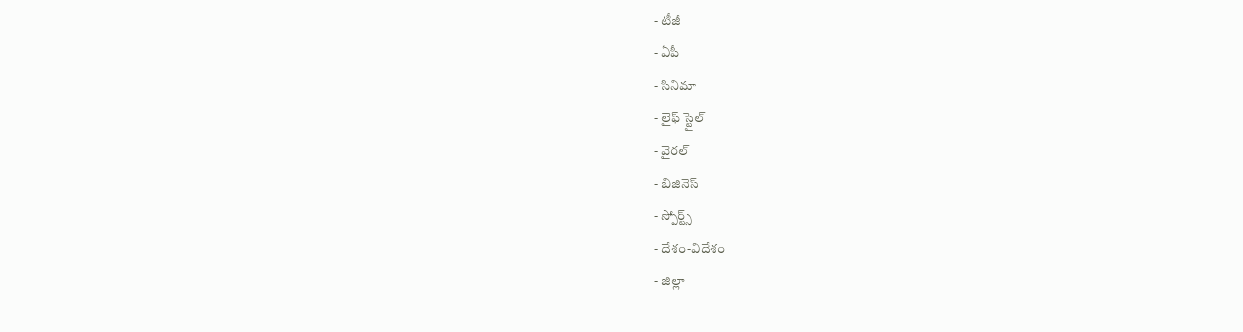- టీజీ
- ఏపీ
- సినిమా
- లైఫ్ స్టైల్
- వైరల్
- బిజినెస్
- స్పోర్ట్స్
- దేశం-విదేశం
- జిల్లా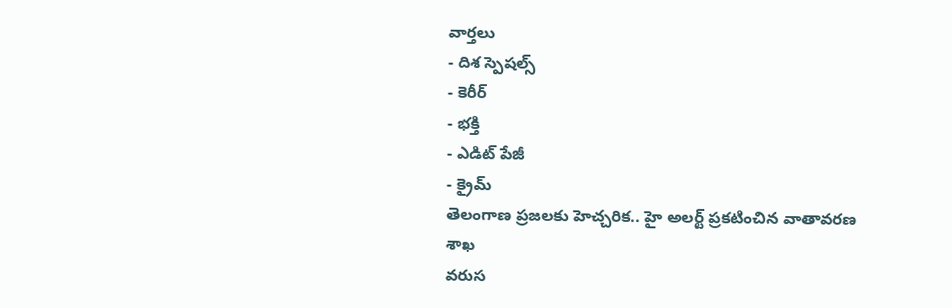వార్తలు
- దిశ స్పెషల్స్
- కెరీర్
- భక్తి
- ఎడిట్ పేజీ
- క్రైమ్
తెలంగాణ ప్రజలకు హెచ్చరిక.. హై అలర్ట్ ప్రకటించిన వాతావరణ శాఖ
వరుస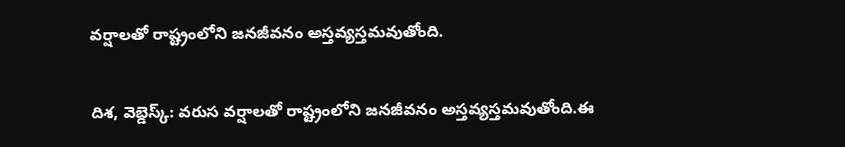వర్షాలతో రాష్ట్రంలోని జనజీవనం అస్తవ్యస్తమవుతోంది.

దిశ, వెబ్డెస్క్: వరుస వర్షాలతో రాష్ట్రంలోని జనజీవనం అస్తవ్యస్తమవుతోంది.ఈ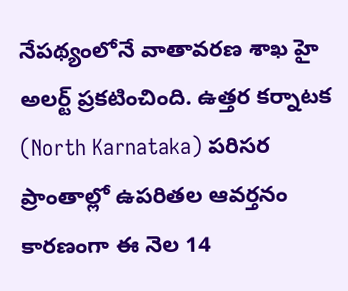నేపథ్యంలోనే వాతావరణ శాఖ హై అలర్ట్ ప్రకటించింది. ఉత్తర కర్నాటక (North Karnataka) పరిసర ప్రాంతాల్లో ఉపరితల ఆవర్తనం కారణంగా ఈ నెల 14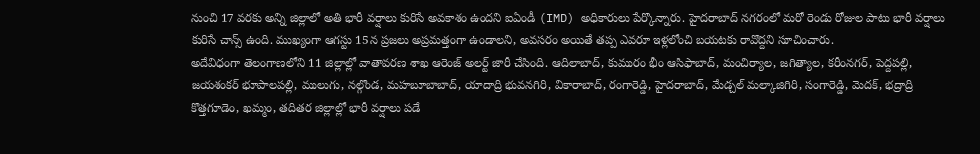నుంచి 17 వరకు అన్ని జిల్లాలో అతి భారీ వర్షాలు కురిసే అవకాశం ఉందని ఐఏండీ (IMD) అధికారులు పేర్కొన్నారు. హైదరాబాద్ నగరంలో మరో రెండు రోజుల పాటు భారీ వర్షాలు కురిసే చాన్స్ ఉంది. ముఖ్యంగా ఆగస్టు 15న ప్రజలు అప్రమత్తంగా ఉండాలని, అవసరం అయితే తప్ప ఎవరూ ఇళ్లలోంచి బయటకు రావొద్దని సూచించారు.
అదేవిధంగా తెలంగాణలోని 11 జిల్లాల్లో వాతావరణ శాఖ ఆరెంజ్ అలర్ట్ జారీ చేసింది. ఆదిలాబాద్, కుమురం భీం ఆసిఫాబాద్, మంచిర్యాల, జగిత్యాల, కరీంనగర్, పెద్దపల్లి, జయశంకర్ భూపాలపల్లి, ములుగు, నల్గొండ, మహబూబాబాద్, యాదాద్రి భువనగిరి, వికారాబాద్, రంగారెడ్డి, హైదరాబాద్, మేడ్చల్ మల్కాజిగిరి, సంగారెడ్డి, మెదక్, భద్రాద్రి కొత్తగూడెం, ఖమ్మం, తదితర జిల్లాల్లో భారీ వర్షాలు పడే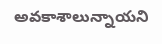అవకాశాలున్నాయని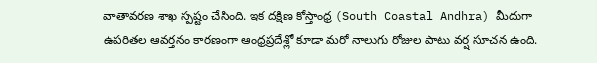వాతావరణ శాఖ స్పష్టం చేసింది. ఇక దక్షిణ కోస్తాంధ్ర (South Coastal Andhra) మీదుగా ఉపరితల ఆవర్తనం కారణంగా ఆంధ్రప్రదేశ్లో కూడా మరో నాలుగు రోజుల పాటు వర్ష సూచన ఉంది.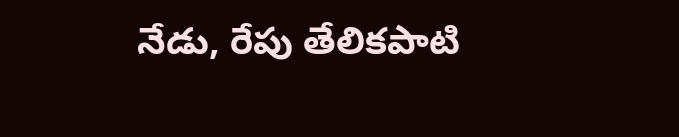నేడు, రేపు తేలికపాటి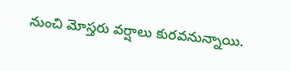నుంచి మోస్తరు వర్షాలు కురవనున్నాయి.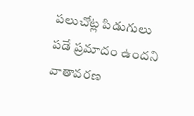పలుచోట్ల పిడుగులు పడే ప్రమాదం ఉందని వాతావరణ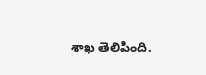శాఖ తెలిపింది.